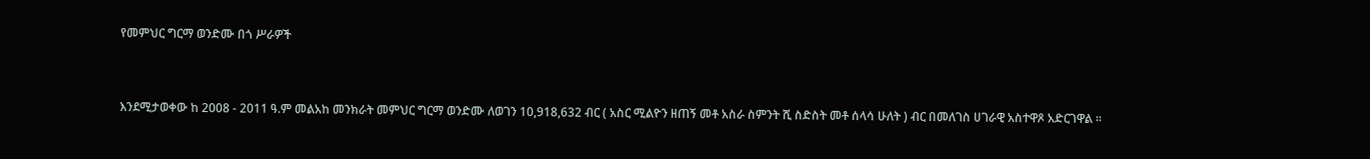የመምህር ግርማ ወንድሙ በጎ ሥራዎች


እንደሚታወቀው ከ 2008 - 2011 ዓ.ም መልአከ መንክራት መምህር ግርማ ወንድሙ ለወገን 10,918,632 ብር ( አስር ሚልዮን ዘጠኝ መቶ አስራ ስምንት ሺ ስድስት መቶ ሰላሳ ሁለት ) ብር በመለገስ ሀገራዊ አስተዋጾ አድርገዋል ።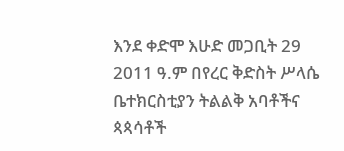እንደ ቀድሞ እሁድ መጋቢት 29 2011 ዓ.ም በየረር ቅድስት ሥላሴ ቤተክርስቲያን ትልልቅ አባቶችና ጳጳሳቶች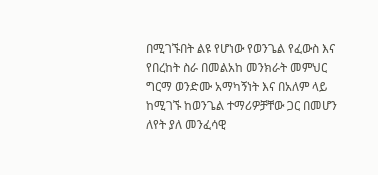በሚገኙበት ልዩ የሆነው የወንጌል የፈውስ እና የበረከት ስራ በመልአከ መንክራት መምህር ግርማ ወንድሙ አማካኝነት እና በአለም ላይ ከሚገኙ ከወንጌል ተማሪዎቻቸው ጋር በመሆን ለየት ያለ መንፈሳዊ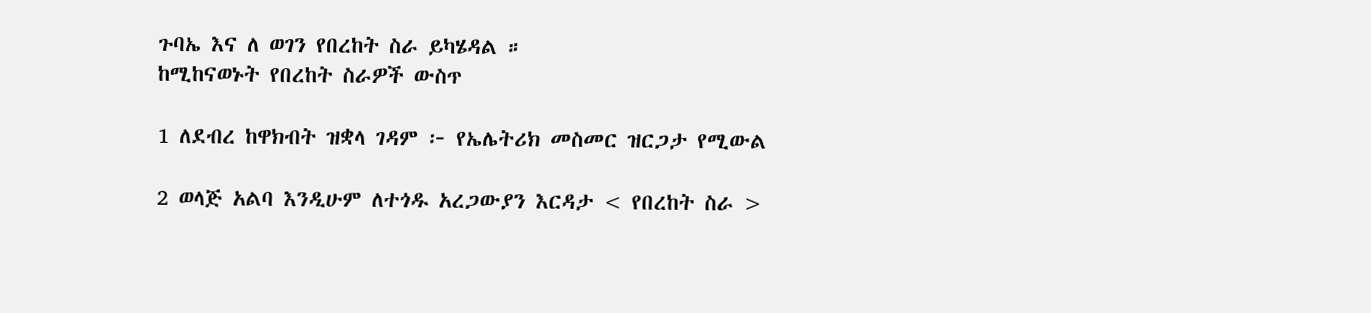ጉባኤ እና ለ ወገን የበረከት ስራ ይካሄዳል ።
ከሚከናወኑት የበረከት ስራዎች ውስጥ

1 ለደብረ ከዋክብት ዝቋላ ገዳም ፦ የኤሌትሪክ መስመር ዝርጋታ የሚውል

2 ወላጅ አልባ እንዲሁም ለተጎዱ አረጋውያን እርዳታ < የበረከት ስራ >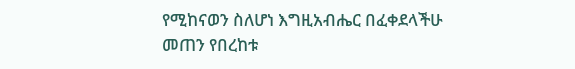የሚከናወን ስለሆነ እግዚአብሔር በፈቀደላችሁ መጠን የበረከቱ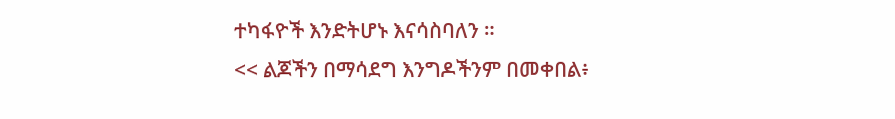ተካፋዮች እንድትሆኑ እናሳስባለን ።
<< ልጆችን በማሳደግ እንግዶችንም በመቀበል፥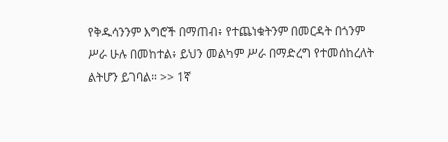የቅዱሳንንም እግሮች በማጠብ፥ የተጨነቁትንም በመርዳት በጎንም ሥራ ሁሉ በመከተል፥ ይህን መልካም ሥራ በማድረግ የተመሰከረለት ልትሆን ይገባል። >> 1ኛ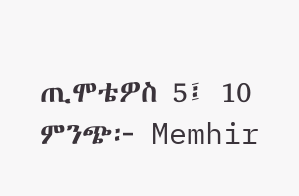ጢሞቴዎስ 5፤ 10
ምንጭ፦ Memhir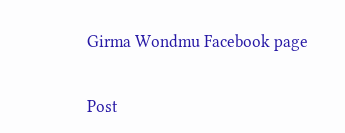Girma Wondmu Facebook page

Post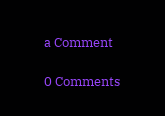a Comment

0 Comments